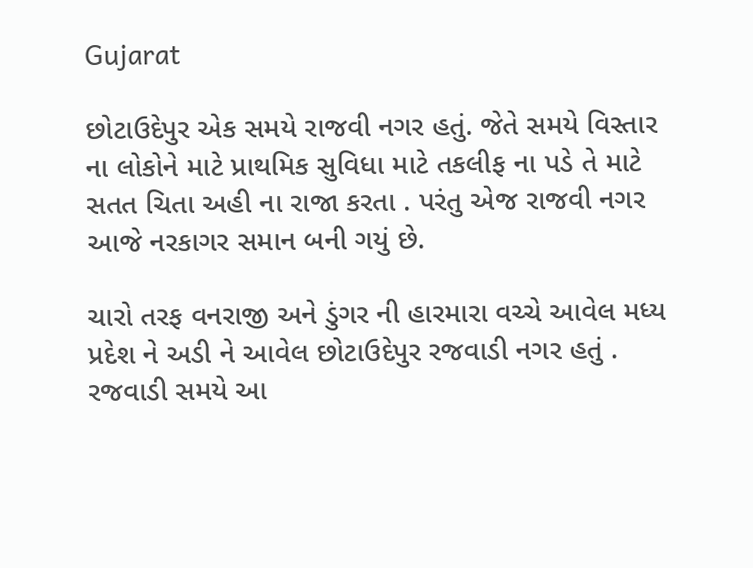Gujarat

છોટાઉદેપુર એક સમયે રાજવી નગર હતું. જેતે સમયે વિસ્તાર ના લોકોને માટે પ્રાથમિક સુવિધા માટે તકલીફ ના પડે તે માટે સતત ચિતા અહી ના રાજા કરતા . પરંતુ એજ રાજવી નગર આજે નરકાગર સમાન બની ગયું છે.

ચારો તરફ વનરાજી અને ડુંગર ની હારમારા વચ્ચે આવેલ મધ્ય પ્રદેશ ને અડી ને આવેલ છોટાઉદેપુર રજવાડી નગર હતું . રજવાડી સમયે આ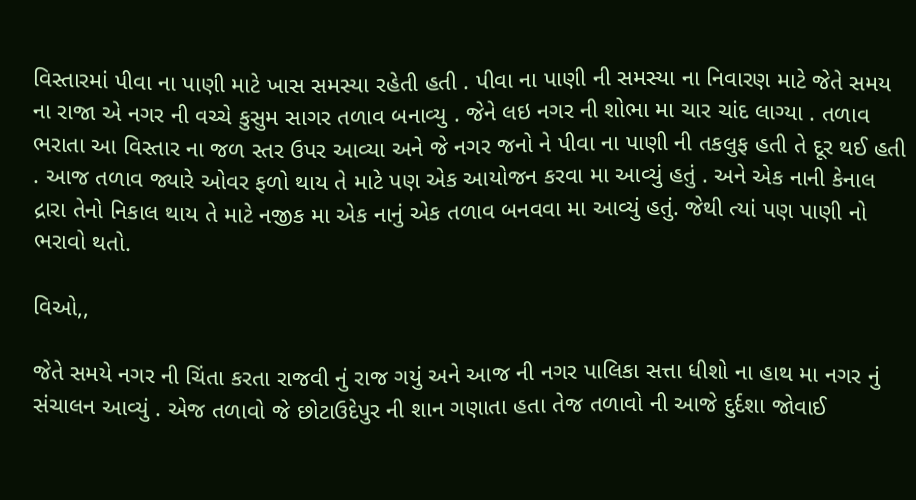વિસ્તારમાં પીવા ના પાણી માટે ખાસ સમસ્યા રહેતી હતી . પીવા ના પાણી ની સમસ્યા ના નિવારણ માટે જેતે સમય ના રાજા એ નગર ની વચ્ચે કુસુમ સાગર તળાવ બનાવ્યુ . જેને લઇ નગર ની શોભા મા ચાર ચાંદ લાગ્યા . તળાવ ભરાતા આ વિસ્તાર ના જળ સ્તર ઉપર આવ્યા અને જે નગર જનો ને પીવા ના પાણી ની તકલુફ હતી તે દૂર થઈ હતી . આજ તળાવ જ્યારે ઓવર ફળો થાય તે માટે પણ એક આયોજન કરવા મા આવ્યું હતું . અને એક નાની કેનાલ દ્રારા તેનો નિકાલ થાય તે માટે નજીક મા એક નાનું એક તળાવ બનવવા મા આવ્યું હતું. જેથી ત્યાં પણ પાણી નો ભરાવો થતો.

વિઓ,,

જેતે સમયે નગર ની ચિંતા કરતા રાજવી નું રાજ ગયું અને આજ ની નગર પાલિકા સત્તા ધીશો ના હાથ મા નગર નું સંચાલન આવ્યું . એજ તળાવો જે છોટાઉદેપુર ની શાન ગણાતા હતા તેજ તળાવો ની આજે દુર્દશા જોવાઈ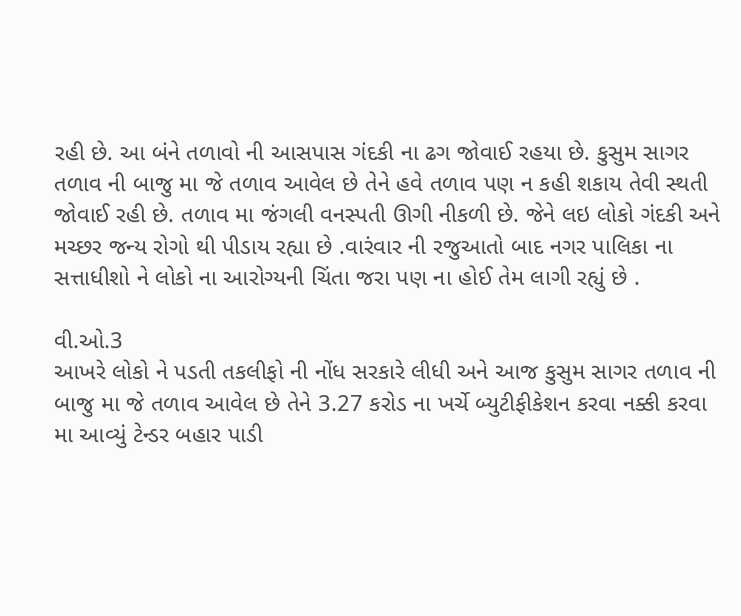રહી છે. આ બંને તળાવો ની આસપાસ ગંદકી ના ઢગ જોવાઈ રહયા છે. કુસુમ સાગર તળાવ ની બાજુ મા જે તળાવ આવેલ છે તેને હવે તળાવ પણ ન કહી શકાય તેવી સ્થતી જોવાઈ રહી છે. તળાવ મા જંગલી વનસ્પતી ઊગી નીકળી છે. જેને લઇ લોકો ગંદકી અને મચ્છર જન્ય રોગો થી પીડાય રહ્યા છે .વારંવાર ની રજુઆતો બાદ નગર પાલિકા ના સત્તાધીશો ને લોકો ના આરોગ્યની ચિંતા જરા પણ ના હોઈ તેમ લાગી રહ્યું છે .

વી.ઓ.3
આખરે લોકો ને પડતી તકલીફો ની નોંધ સરકારે લીધી અને આજ કુસુમ સાગર તળાવ ની બાજુ મા જે તળાવ આવેલ છે તેને 3.27 કરોડ ના ખર્ચે બ્યુટીફીકેશન કરવા નક્કી કરવા મા આવ્યું ટેન્ડર બહાર પાડી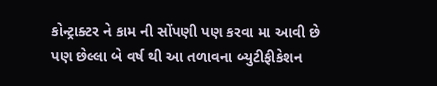કોન્ટ્રાક્ટર ને કામ ની સોંપણી પણ કરવા મા આવી છે
પણ છેલ્લા બે વર્ષ થી આ તળાવના બ્યુટીફીકેશન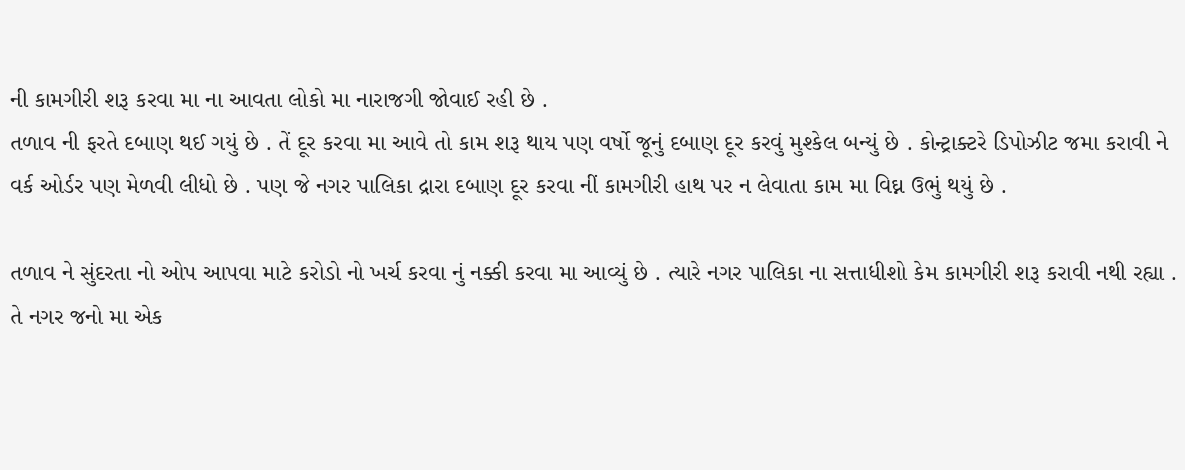ની કામગીરી શરૂ કરવા મા ના આવતા લોકો મા નારાજગી જોવાઈ રહી છે .
તળાવ ની ફરતે દબાણ થઈ ગયું છે . તેં દૂર કરવા મા આવે તો કામ શરૂ થાય પણ વર્ષો જૂનું દબાણ દૂર કરવું મુશ્કેલ બન્યું છે . કોન્ટ્રાક્ટરે ડિપોઝીટ જમા કરાવી ને વર્ક ઓર્ડર પણ મેળવી લીધો છે . પણ જે નગર પાલિકા દ્રારા દબાણ દૂર કરવા નીં કામગીરી હાથ પર ન લેવાતા કામ મા વિઘ્ન ઉભું થયું છે .

તળાવ ને સુંદરતા નો ઓપ આપવા માટે કરોડો નો ખર્ચ કરવા નું નક્કી કરવા મા આવ્યું છે . ત્યારે નગર પાલિકા ના સત્તાધીશો કેમ કામગીરી શરૂ કરાવી નથી રહ્યા . તે નગર જનો મા એક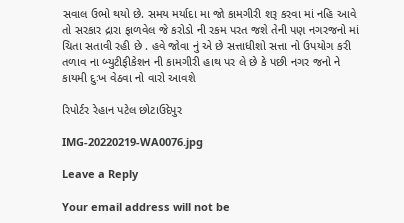સવાલ ઉભો થયો છે. સમય મર્યાદા મા જો કામગીરી શરૂ કરવા માં નહિ આવે તો સરકાર દ્રારા ફાળવેલ જે કરોડો ની રકમ પરત જશે તેની પણ નગરજનો માં ચિતા સતાવી રહી છે . હવે જોવા નું એ છે સત્તાધીશો સત્તા નો ઉપયોગ કરી તળાવ ના બ્યુટીફીકેશન ની કામગીરી હાથ પર લે છે કે પછી નગર જનો ને કાયમી દુઃખ વેઠવા નો વારો આવશે

રિપોર્ટર રેહાન પટેલ છોટાઉદેપુર

IMG-20220219-WA0076.jpg

Leave a Reply

Your email address will not be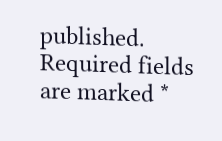published. Required fields are marked *